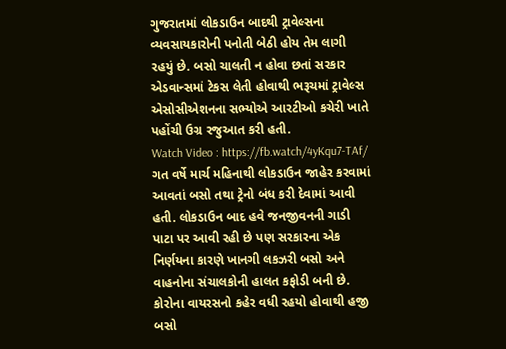ગુજરાતમાં લોકડાઉન બાદથી ટ્રાવેલ્સના વ્યવસાયકારોની પનોતી બેઠી હોય તેમ લાગી રહયું છે. બસો ચાલતી ન હોવા છતાં સરકાર એડવાન્સમાં ટેકસ લેતી હોવાથી ભરૂચમાં ટ્રાવેલ્સ એસોસીએશનના સભ્યોએ આરટીઓ કચેરી ખાતે પહોંચી ઉગ્ર રજુઆત કરી હતી.
Watch Video : https://fb.watch/4yKqu7-TAf/
ગત વર્ષે માર્ચ મહિનાથી લોકડાઉન જાહેર કરવામાં આવતાં બસો તથા ટ્રેનો બંધ કરી દેવામાં આવી હતી. લોકડાઉન બાદ હવે જનજીવનની ગાડી પાટા પર આવી રહી છે પણ સરકારના એક નિર્ણયના કારણે ખાનગી લકઝરી બસો અને વાહનોના સંચાલકોની હાલત કફોડી બની છે. કોરોના વાયરસનો કહેર વધી રહયો હોવાથી હજી બસો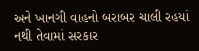અને ખાનગી વાહનો બરાબર ચાલી રહયાં નથી તેવામાં સરકાર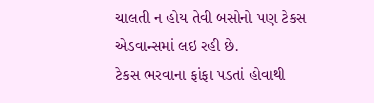ચાલતી ન હોય તેવી બસોનો પણ ટેકસ એડવાન્સમાં લઇ રહી છે.
ટેકસ ભરવાના ફાંફા પડતાં હોવાથી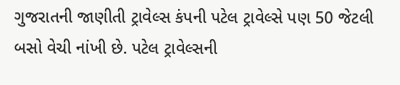ગુજરાતની જાણીતી ટ્રાવેલ્સ કંપની પટેલ ટ્રાવેલ્સે પણ 50 જેટલી બસો વેચી નાંખી છે. પટેલ ટ્રાવેલ્સની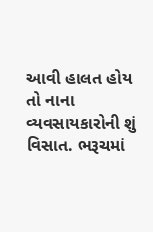આવી હાલત હોય તો નાના વ્યવસાયકારોની શું વિસાત. ભરૂચમાં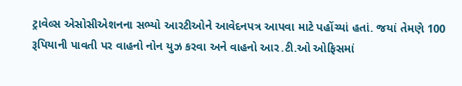ટ્રાવેલ્સ એસોસીએશનના સભ્યો આરટીઓને આવેદનપત્ર આપવા માટે પહોંચ્યાં હતાં. જયાં તેમણે 100 રૂપિયાની પાવતી પર વાહનો નોન યુઝ કરવા અને વાહનો આર.ટી.ઓ ઓફિસમાં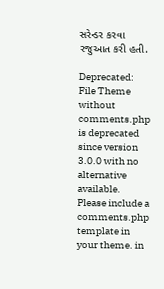સરેન્ડર કરવા રજુઆત કરી હતી.

Deprecated: File Theme without comments.php is deprecated since version 3.0.0 with no alternative available. Please include a comments.php template in your theme. in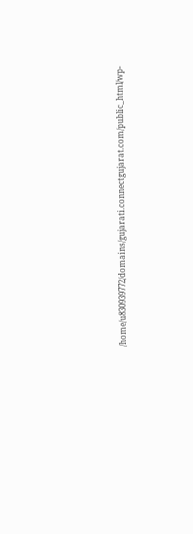/home/u830939772/domains/gujarati.connectgujarat.com/public_html/wp-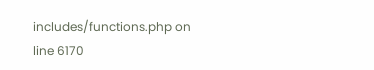includes/functions.php on line 6170